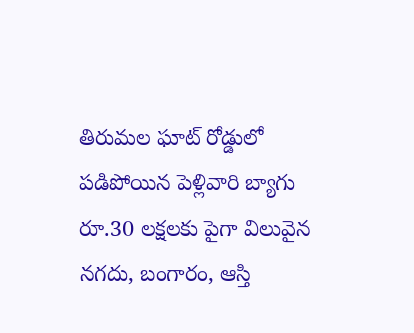తిరుమల ఘాట్ రోడ్డులో పడిపోయిన పెళ్లివారి బ్యాగు
రూ.30 లక్షలకు పైగా విలువైన నగదు, బంగారం, ఆస్తి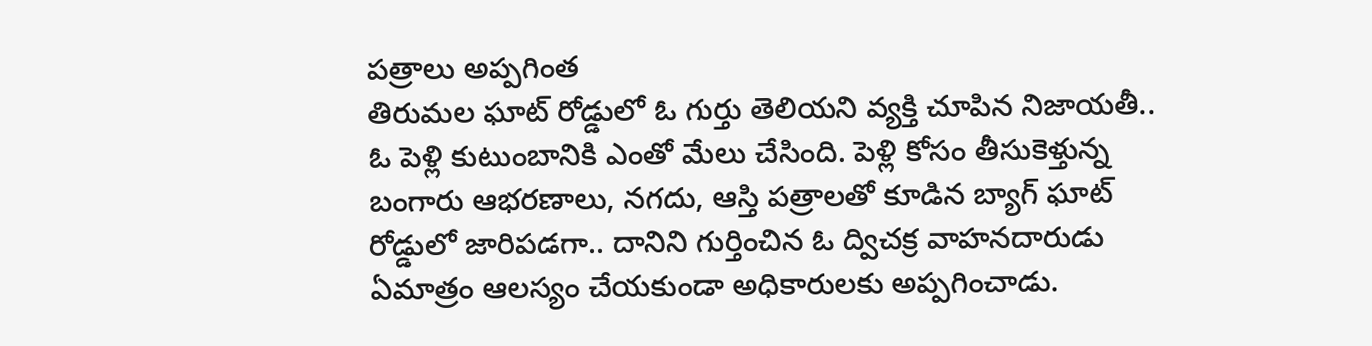పత్రాలు అప్పగింత
తిరుమల ఘాట్ రోడ్డులో ఓ గుర్తు తెలియని వ్యక్తి చూపిన నిజాయతీ.. ఓ పెళ్లి కుటుంబానికి ఎంతో మేలు చేసింది. పెళ్లి కోసం తీసుకెళ్తున్న బంగారు ఆభరణాలు, నగదు, ఆస్తి పత్రాలతో కూడిన బ్యాగ్ ఘాట్ రోడ్డులో జారిపడగా.. దానిని గుర్తించిన ఓ ద్విచక్ర వాహనదారుడు ఏమాత్రం ఆలస్యం చేయకుండా అధికారులకు అప్పగించాడు.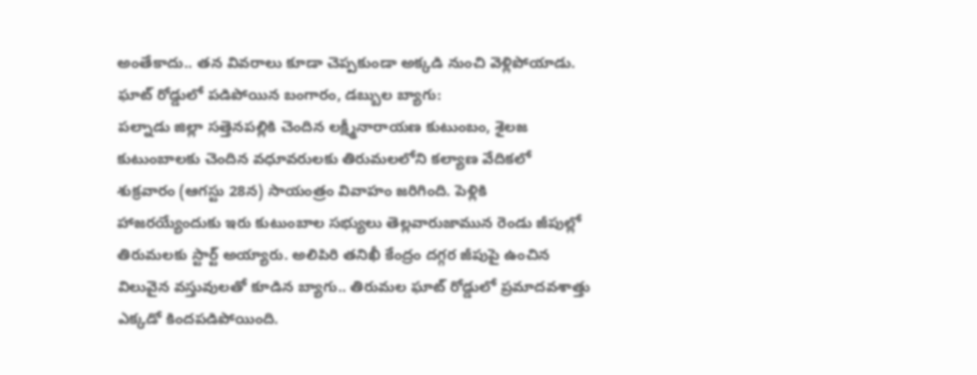అంతేకాదు.. తన వివరాలు కూడా చెప్పకుండా అక్కడి నుంచి వెళ్లిపోయాడు.
ఘాట్ రోడ్డులో పడిపోయిన బంగారం, డబ్బుల బ్యాగు:
పల్నాడు జిల్లా సత్తెనపల్లికి చెందిన లక్ష్మీనారాయణ కుటుంబం, శైలజ కుటుంబాలకు చెందిన వధూవరులకు తిరుమలలోని కల్యాణ వేదికలో శుక్రవారం (ఆగస్టు 28న) సాయంత్రం వివాహం జరిగింది. పెళ్లికి హాజరయ్యేందుకు ఇరు కుటుంబాల సభ్యులు తెల్లవారుజామున రెండు జీపుల్లో తిరుమలకు స్టార్ట్ అయ్యారు. అలిపిరి తనిఖీ కేంద్రం దగ్గర జీపుపై ఉంచిన విలువైన వస్తువులతో కూడిన బ్యాగు.. తిరుమల ఘాట్ రోడ్డులో ప్రమాదవశాత్తు ఎక్కడో కిందపడిపోయింది.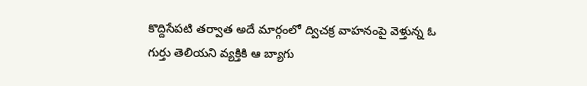కొద్దిసేపటి తర్వాత అదే మార్గంలో ద్విచక్ర వాహనంపై వెళ్తున్న ఓ గుర్తు తెలియని వ్యక్తికి ఆ బ్యాగు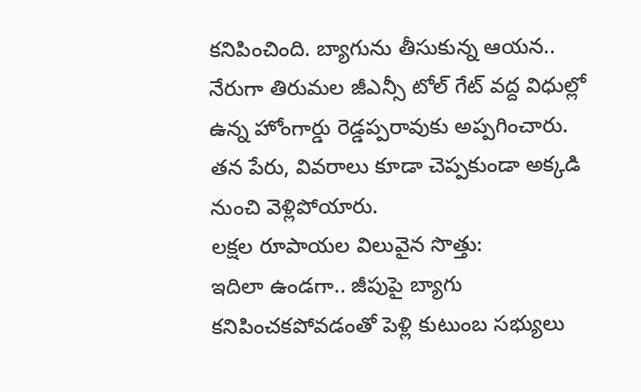కనిపించింది. బ్యాగును తీసుకున్న ఆయన.. నేరుగా తిరుమల జీఎన్సీ టోల్ గేట్ వద్ద విధుల్లో ఉన్న హోంగార్డు రెడ్డప్పరావుకు అప్పగించారు. తన పేరు, వివరాలు కూడా చెప్పకుండా అక్కడి నుంచి వెళ్లిపోయారు.
లక్షల రూపాయల విలువైన సొత్తు:
ఇదిలా ఉండగా.. జీపుపై బ్యాగు కనిపించకపోవడంతో పెళ్లి కుటుంబ సభ్యులు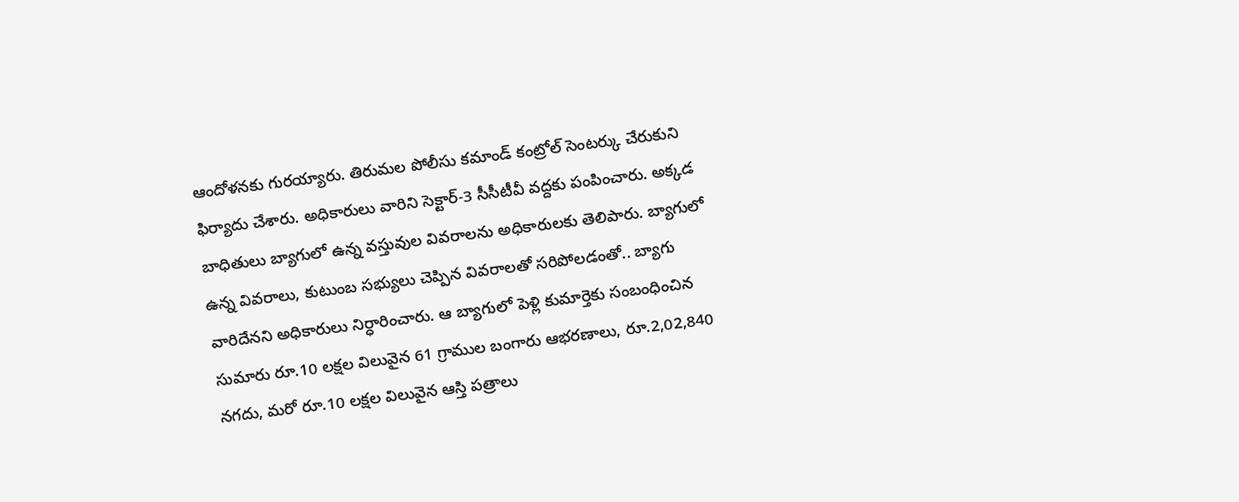ఆందోళనకు గురయ్యారు. తిరుమల పోలీసు కమాండ్ కంట్రోల్ సెంటర్కు చేరుకుని ఫిర్యాదు చేశారు. అధికారులు వారిని సెక్టార్-3 సీసీటీవీ వద్దకు పంపించారు. అక్కడ బాధితులు బ్యాగులో ఉన్న వస్తువుల వివరాలను అధికారులకు తెలిపారు. బ్యాగులో ఉన్న వివరాలు, కుటుంబ సభ్యులు చెప్పిన వివరాలతో సరిపోలడంతో.. బ్యాగు వారిదేనని అధికారులు నిర్ధారించారు. ఆ బ్యాగులో పెళ్లి కుమార్తెకు సంబంధించిన సుమారు రూ.10 లక్షల విలువైన 61 గ్రాముల బంగారు ఆభరణాలు, రూ.2,02,840 నగదు, మరో రూ.10 లక్షల విలువైన ఆస్తి పత్రాలు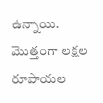ఉన్నాయి. మొత్తంగా లక్షల రూపాయల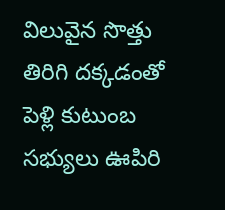విలువైన సొత్తు తిరిగి దక్కడంతో పెళ్లి కుటుంబ సభ్యులు ఊపిరి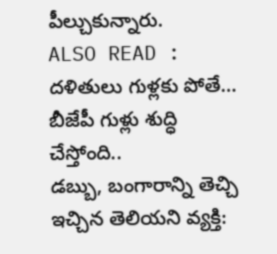పీల్చుకున్నారు.
ALSO READ : దళితులు గుళ్లకు పోతే… బీజేపీ గుళ్లు శుద్ధి చేస్తోంది..
డబ్బు, బంగారాన్ని తెచ్చి ఇచ్చిన తెలియని వ్యక్తి: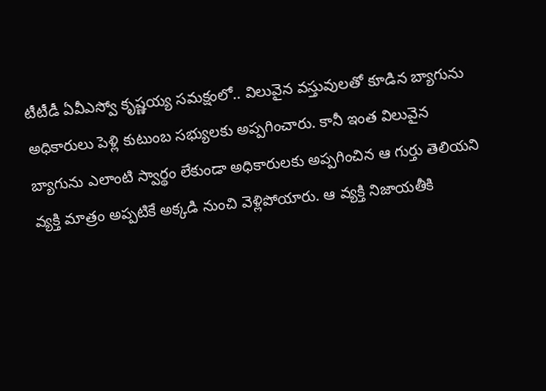టీటీడీ ఏవీఎస్వో కృష్ణయ్య సమక్షంలో.. విలువైన వస్తువులతో కూడిన బ్యాగును అధికారులు పెళ్లి కుటుంబ సభ్యులకు అప్పగించారు. కానీ ఇంత విలువైన బ్యాగును ఎలాంటి స్వార్థం లేకుండా అధికారులకు అప్పగించిన ఆ గుర్తు తెలియని వ్యక్తి మాత్రం అప్పటికే అక్కడి నుంచి వెళ్లిపోయారు. ఆ వ్యక్తి నిజాయతీకి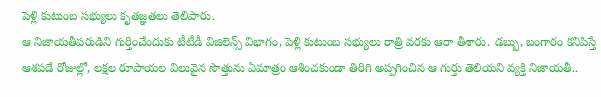పెళ్లి కుటుంబ సభ్యులు కృతజ్ఞతలు తెలిపారు.
ఆ నిజాయతీపరుడిని గుర్తించేందుకు టీటీడీ విజిలెన్స్ విభాగం, పెళ్లి కుటుంబ సభ్యులు రాత్రి వరకు ఆరా తీశారు. డబ్బు, బంగారం కనిపిస్తే ఆశపడే రోజుల్లో, లక్షల రూపాయల విలువైన సొత్తును ఏమాత్రం ఆశించకుండా తిరిగి అప్పగించిన ఆ గుర్తు తెలియని వ్యక్తి నిజాయతీ..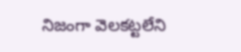నిజంగా వెలకట్టలేని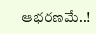ఆభరణమే..!